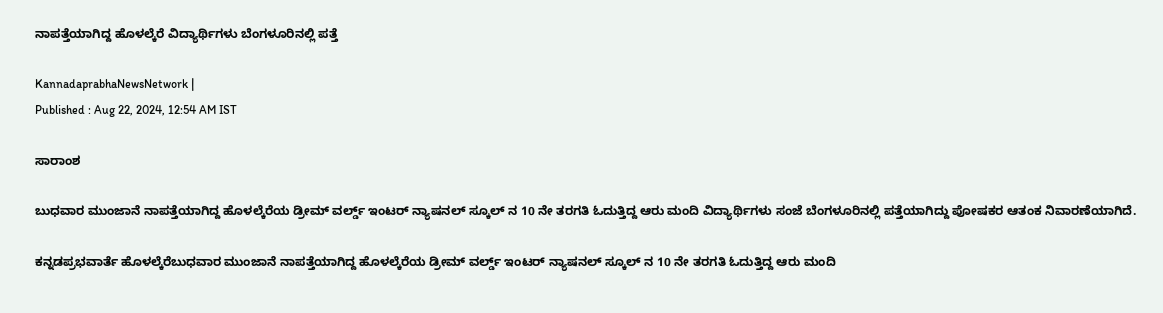ನಾಪತ್ತೆಯಾಗಿದ್ದ ಹೊಳಲ್ಕೆರೆ ವಿದ್ಯಾರ್ಥಿಗಳು ಬೆಂಗಳೂರಿನಲ್ಲಿ ಪತ್ತೆ

KannadaprabhaNewsNetwork |
Published : Aug 22, 2024, 12:54 AM IST

ಸಾರಾಂಶ

ಬುಧವಾರ ಮುಂಜಾನೆ ನಾಪತ್ತೆಯಾಗಿದ್ದ ಹೊಳಲ್ಕೆರೆಯ ಡ್ರೀಮ್ ವರ್ಲ್ಡ್ ಇಂಟರ್ ನ್ಯಾಷನಲ್ ಸ್ಕೂಲ್ ನ 10 ನೇ ತರಗತಿ ಓದುತ್ತಿದ್ದ ಆರು ಮಂದಿ ವಿದ್ಯಾರ್ಥಿಗಳು ಸಂಜೆ ಬೆಂಗಳೂರಿನಲ್ಲಿ ಪತ್ತೆಯಾಗಿದ್ದು ಪೋಷಕರ ಆತಂಕ ನಿವಾರಣೆಯಾಗಿದೆ.

ಕನ್ನಡಪ್ರಭವಾರ್ತೆ ಹೊಳಲ್ಕೆರೆಬುಧವಾರ ಮುಂಜಾನೆ ನಾಪತ್ತೆಯಾಗಿದ್ದ ಹೊಳಲ್ಕೆರೆಯ ಡ್ರೀಮ್ ವರ್ಲ್ಡ್ ಇಂಟರ್ ನ್ಯಾಷನಲ್ ಸ್ಕೂಲ್ ನ 10 ನೇ ತರಗತಿ ಓದುತ್ತಿದ್ದ ಆರು ಮಂದಿ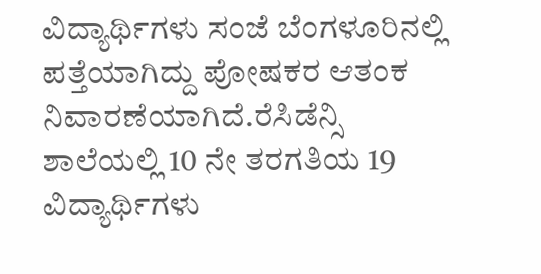ವಿದ್ಯಾರ್ಥಿಗಳು ಸಂಜೆ ಬೆಂಗಳೂರಿನಲ್ಲಿ ಪತ್ತೆಯಾಗಿದ್ದು ಪೋಷಕರ ಆತಂಕ ನಿವಾರಣೆಯಾಗಿದೆ.ರೆಸಿಡೆನ್ಸಿ ಶಾಲೆಯಲ್ಲಿ 10 ನೇ ತರಗತಿಯ 19 ವಿದ್ಯಾರ್ಥಿಗಳು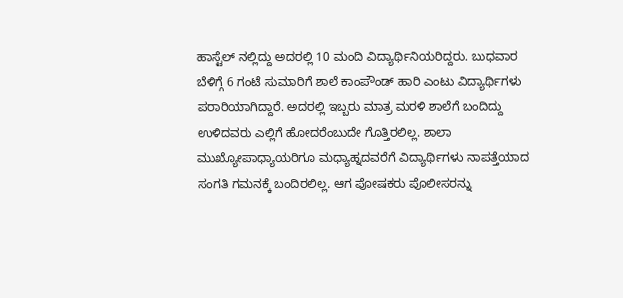ಹಾಸ್ಟೆಲ್ ನಲ್ಲಿದ್ದು ಅದರಲ್ಲಿ 10 ಮಂದಿ ವಿದ್ಯಾರ್ಥಿನಿಯರಿದ್ದರು. ಬುಧವಾರ ಬೆಳಿಗ್ಗೆ 6 ಗಂಟೆ ಸುಮಾರಿಗೆ ಶಾಲೆ ಕಾಂಪೌಂಡ್ ಹಾರಿ ಎಂಟು ವಿದ್ಯಾರ್ಥಿಗಳು ಪರಾರಿಯಾಗಿದ್ದಾರೆ. ಅದರಲ್ಲಿ ಇಬ್ಬರು ಮಾತ್ರ ಮರಳಿ ಶಾಲೆಗೆ ಬಂದಿದ್ದು ಉಳಿದವರು ಎಲ್ಲಿಗೆ ಹೋದರೆಂಬುದೇ ಗೊತ್ತಿರಲಿಲ್ಲ. ಶಾಲಾ ಮುಖ್ಯೋಪಾಧ್ಯಾಯರಿಗೂ ಮಧ್ಯಾಹ್ನದವರೆಗೆ ವಿದ್ಯಾರ್ಥಿಗಳು ನಾಪತ್ತೆಯಾದ ಸಂಗತಿ ಗಮನಕ್ಕೆ ಬಂದಿರಲಿಲ್ಲ. ಆಗ ಪೋಷಕರು ಪೊಲೀಸರನ್ನು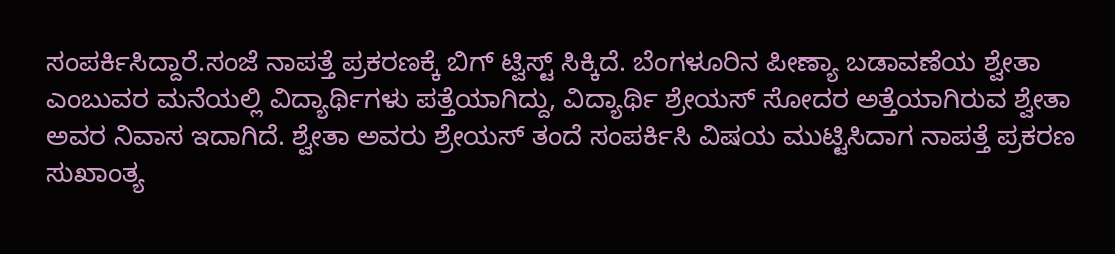ಸಂಪರ್ಕಿಸಿದ್ದಾರೆ.ಸಂಜೆ ನಾಪತ್ತೆ ಪ್ರಕರಣಕ್ಕೆ ಬಿಗ್ ಟ್ವಿಸ್ಟ್ ಸಿಕ್ಕಿದೆ. ಬೆಂಗಳೂರಿನ ಪೀಣ್ಯಾ ಬಡಾವಣೆಯ ಶ್ವೇತಾ ಎಂಬುವರ ಮನೆಯಲ್ಲಿ ವಿದ್ಯಾರ್ಥಿಗಳು ಪತ್ತೆಯಾಗಿದ್ದು, ವಿದ್ಯಾರ್ಥಿ ಶ್ರೇಯಸ್ ಸೋದರ ಅತ್ತೆಯಾಗಿರುವ ಶ್ವೇತಾ ಅವರ ನಿವಾಸ ಇದಾಗಿದೆ. ಶ್ವೇತಾ ಅವರು ಶ್ರೇಯಸ್ ತಂದೆ ಸಂಪರ್ಕಿಸಿ ವಿಷಯ ಮುಟ್ಟಿಸಿದಾಗ ನಾಪತ್ತೆ ಪ್ರಕರಣ ಸುಖಾಂತ್ಯ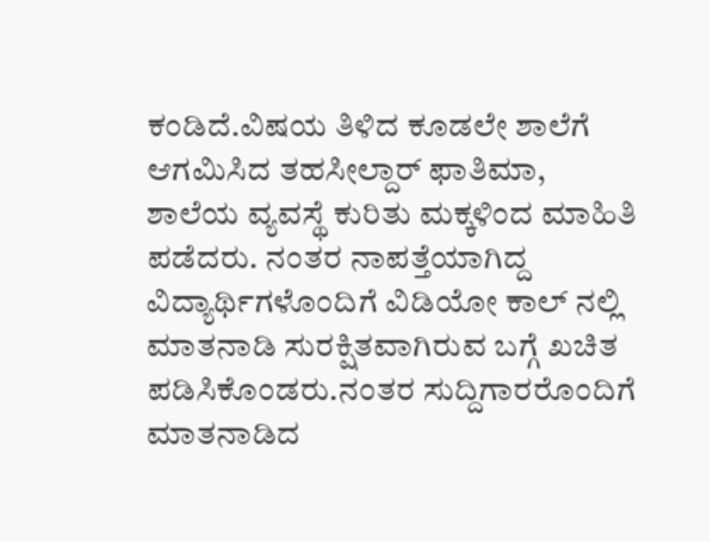ಕಂಡಿದೆ.ವಿಷಯ ತಿಳಿದ ಕೂಡಲೇ ಶಾಲೆಗೆ ಆಗಮಿಸಿದ ತಹಸೀಲ್ದಾರ್ ಫಾತಿಮಾ, ಶಾಲೆಯ ವ್ಯವಸ್ಥೆ ಕುರಿತು ಮಕ್ಕಳಿಂದ ಮಾಹಿತಿ ಪಡೆದರು. ನಂತರ ನಾಪತ್ತೆಯಾಗಿದ್ದ ವಿದ್ಯಾರ್ಥಿಗಳೊಂದಿಗೆ ವಿಡಿಯೋ ಕಾಲ್ ನಲ್ಲಿ ಮಾತನಾಡಿ ಸುರಕ್ಷಿತವಾಗಿರುವ ಬಗ್ಗೆ ಖಚಿತ ಪಡಿಸಿಕೊಂಡರು.ನಂತರ ಸುದ್ದಿಗಾರರೊಂದಿಗೆ ಮಾತನಾಡಿದ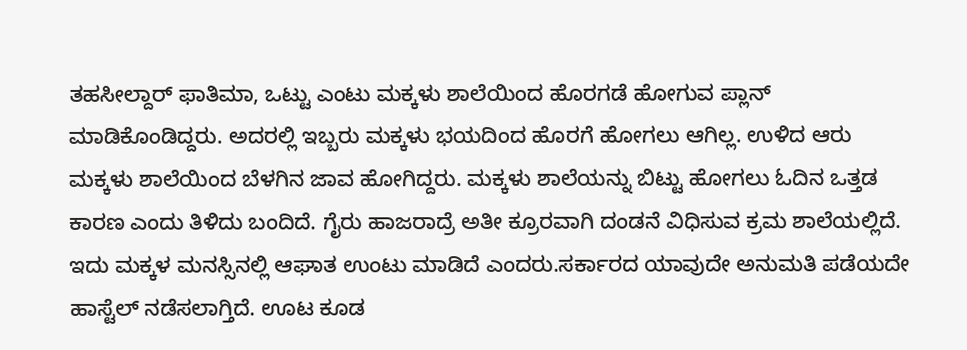ತಹಸೀಲ್ದಾರ್ ಫಾತಿಮಾ, ಒಟ್ಟು ಎಂಟು ಮಕ್ಕಳು ಶಾಲೆಯಿಂದ ಹೊರಗಡೆ ಹೋಗುವ ಪ್ಲಾನ್ ಮಾಡಿಕೊಂಡಿದ್ದರು. ಅದರಲ್ಲಿ ಇಬ್ಬರು ಮಕ್ಕಳು ಭಯದಿಂದ ಹೊರಗೆ ಹೋಗಲು ಆಗಿಲ್ಲ. ಉಳಿದ ಆರು ಮಕ್ಕಳು ಶಾಲೆಯಿಂದ ಬೆಳಗಿನ ಜಾವ ಹೋಗಿದ್ದರು. ಮಕ್ಕಳು ಶಾಲೆಯನ್ನು ಬಿಟ್ಟು ಹೋಗಲು ಓದಿನ ಒತ್ತಡ ಕಾರಣ ಎಂದು ತಿಳಿದು ಬಂದಿದೆ. ಗೈರು ಹಾಜರಾದ್ರೆ ಅತೀ ಕ್ರೂರವಾಗಿ ದಂಡನೆ ವಿಧಿಸುವ ಕ್ರಮ ಶಾಲೆಯಲ್ಲಿದೆ. ಇದು ಮಕ್ಕಳ ಮನಸ್ಸಿನಲ್ಲಿ ಆಘಾತ ಉಂಟು ಮಾಡಿದೆ ಎಂದರು.ಸರ್ಕಾರದ ಯಾವುದೇ ಅನುಮತಿ ಪಡೆಯದೇ ಹಾಸ್ಟೆಲ್ ನಡೆಸಲಾಗ್ತಿದೆ. ಊಟ ಕೂಡ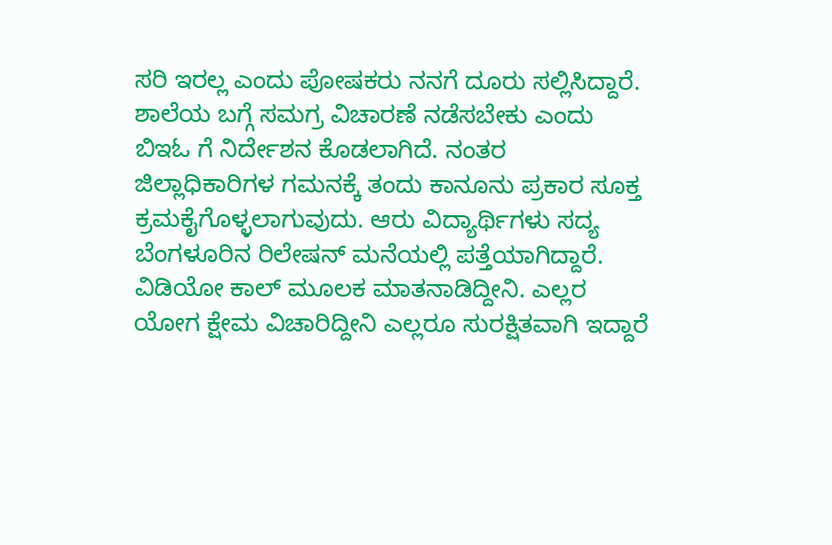ಸರಿ ಇರಲ್ಲ ಎಂದು ಪೋಷಕರು ನನಗೆ ದೂರು ಸಲ್ಲಿಸಿದ್ದಾರೆ. ಶಾಲೆಯ ಬಗ್ಗೆ ಸಮಗ್ರ ವಿಚಾರಣೆ ನಡೆಸಬೇಕು ಎಂದು ಬಿಇಓ ಗೆ ನಿರ್ದೇಶನ‌‌ ಕೊಡಲಾಗಿದೆ. ನಂತರ ಜಿಲ್ಲಾಧಿಕಾರಿಗಳ ಗಮನಕ್ಕೆ ತಂದು ಕಾನೂನು ಪ್ರಕಾರ ಸೂಕ್ತ ಕ್ರಮಕೈಗೊಳ್ಳಲಾಗುವುದು. ಆರು ವಿದ್ಯಾರ್ಥಿಗಳು ಸದ್ಯ ಬೆಂಗಳೂರಿನ ರಿಲೇಷನ್ ಮನೆಯಲ್ಲಿ ಪತ್ತೆಯಾಗಿದ್ದಾರೆ. ವಿಡಿಯೋ ಕಾಲ್ ಮೂಲಕ ಮಾತನಾಡಿದ್ದೀನಿ. ಎಲ್ಲರ‌ ಯೋಗ ಕ್ಷೇಮ ವಿಚಾರಿದ್ದೀನಿ ಎಲ್ಲರೂ ಸುರಕ್ಷಿತವಾಗಿ ಇದ್ದಾರೆ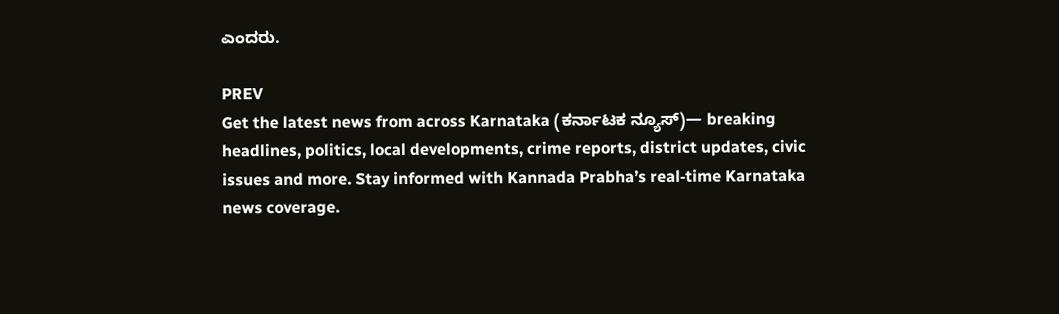ಎಂದರು.

PREV
Get the latest news from across Karnataka (ಕರ್ನಾಟಕ ನ್ಯೂಸ್)— breaking headlines, politics, local developments, crime reports, district updates, civic issues and more. Stay informed with Kannada Prabha’s real‑time Karnataka news coverage.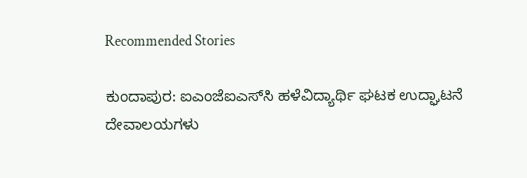Recommended Stories

ಕುಂದಾಪುರ: ಐಎಂಜೆಐಎಸ್‌ಸಿ ಹಳೆವಿದ್ಯಾರ್ಥಿ ಘಟಕ ಉದ್ಘಾಟನೆ
ದೇವಾಲಯಗಳು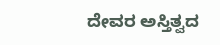ದೇವರ ಅಸ್ತಿತ್ವದ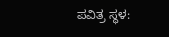ಪವಿತ್ರ ಸ್ಥಳ: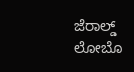ಜೆರಾಲ್ಡ್ ಲೋಬೊ